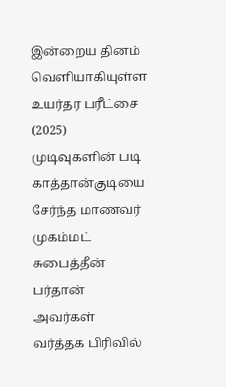இன்றைய தினம் வெளியாகியுள்ள உயர்தர பரீட்சை (2025) முடிவுகளின் படி காத்தான்குடியை சேர்ந்த மாணவர் முகம்மட் சுபைத்தீன் பர்தான் அவர்கள் வர்த்தக பிரிவில்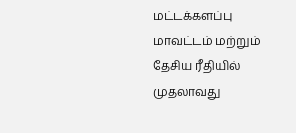மட்டக்களப்பு மாவட்டம் மற்றும் தேசிய ரீதியில் முதலாவது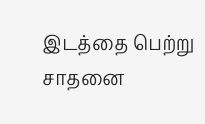இடத்தை பெற்று சாதனை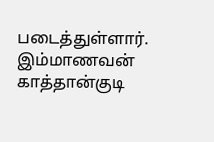படைத்துள்ளார். இம்மாணவன் காத்தான்குடி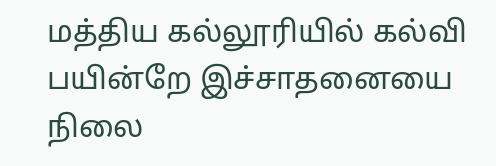மத்திய கல்லூரியில் கல்வி பயின்றே இச்சாதனையை நிலை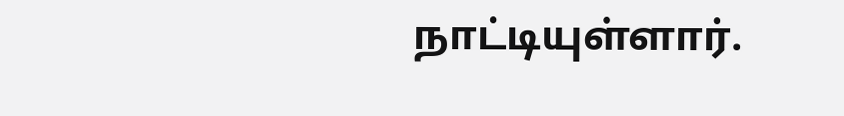நாட்டியுள்ளார்.